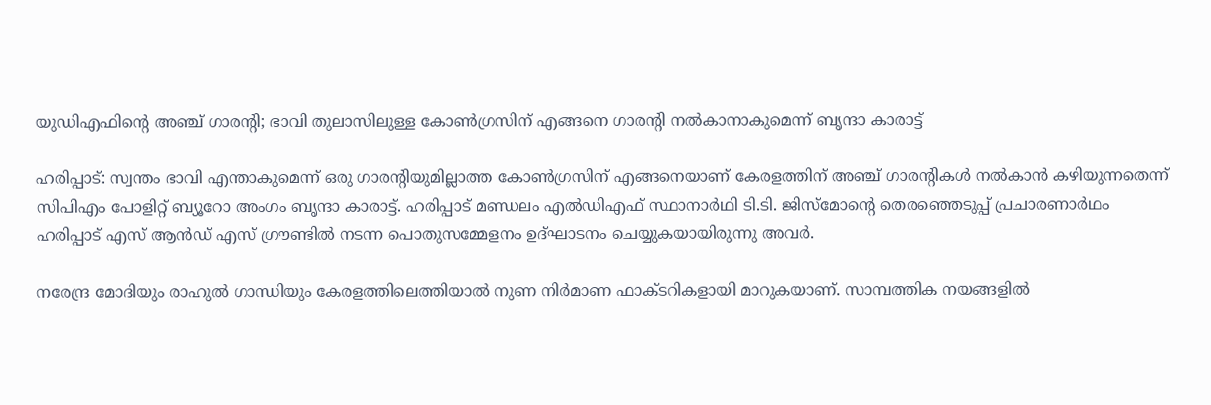യുഡിഎഫിന്‍റെ അഞ്ച് ഗാരന്‍റി; ഭാവി തുലാസിലുള്ള കോൺഗ്രസിന് എങ്ങനെ ഗാരന്‍റി നൽകാനാകുമെന്ന് ബൃന്ദാ കാരാട്ട്

ഹരിപ്പാട്: സ്വന്തം ഭാവി എന്താകുമെന്ന് ഒരു ഗാരന്‍റിയുമില്ലാത്ത കോൺഗ്രസിന് എങ്ങനെയാണ് കേരളത്തിന് അഞ്ച് ഗാരന്‍റികൾ നൽകാൻ കഴിയുന്നതെന്ന് സിപിഎം പോളിറ്റ് ബ്യൂറോ അംഗം ബൃന്ദാ കാരാട്ട്. ഹരിപ്പാട് മണ്ഡലം എൽഡിഎഫ് സ്ഥാനാർഥി ടി.ടി. ജിസ്മോന്‍റെ തെരഞ്ഞെടുപ്പ് പ്രചാരണാർഥം ഹരിപ്പാട് എസ് ആൻഡ് എസ് ഗ്രൗണ്ടിൽ നടന്ന പൊതുസമ്മേളനം ഉദ്ഘാടനം ചെയ്യുകയായിരുന്നു അവർ.

നരേന്ദ്ര മോദിയും രാഹുൽ ഗാന്ധിയും കേരളത്തിലെത്തിയാൽ നുണ നിർമാണ ഫാക്‌ടറികളായി മാറുകയാണ്. സാമ്പത്തിക നയങ്ങളിൽ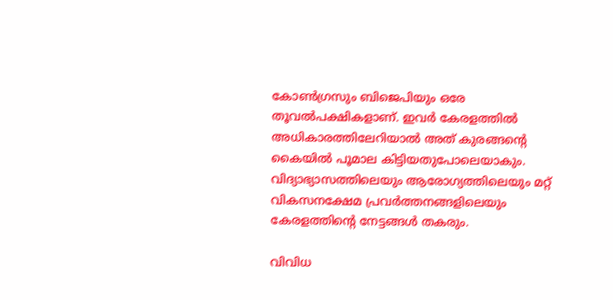കോൺഗ്രസും ബിജെപിയും ഒരേ തൂവൽപക്ഷികളാണ്. ഇവർ കേരളത്തിൽ അധികാരത്തിലേറിയാൽ അത് കുരങ്ങന്‍റെ കൈയിൽ പൂമാല കിട്ടിയതുപോലെയാകും. വിദ്യാഭ്യാസത്തിലെയും ആരോഗ്യത്തിലെയും മറ്റ് വികസനക്ഷേമ പ്രവർത്തനങ്ങളിലെയും കേരളത്തിന്റെ നേട്ടങ്ങൾ തകരും.

വിവിധ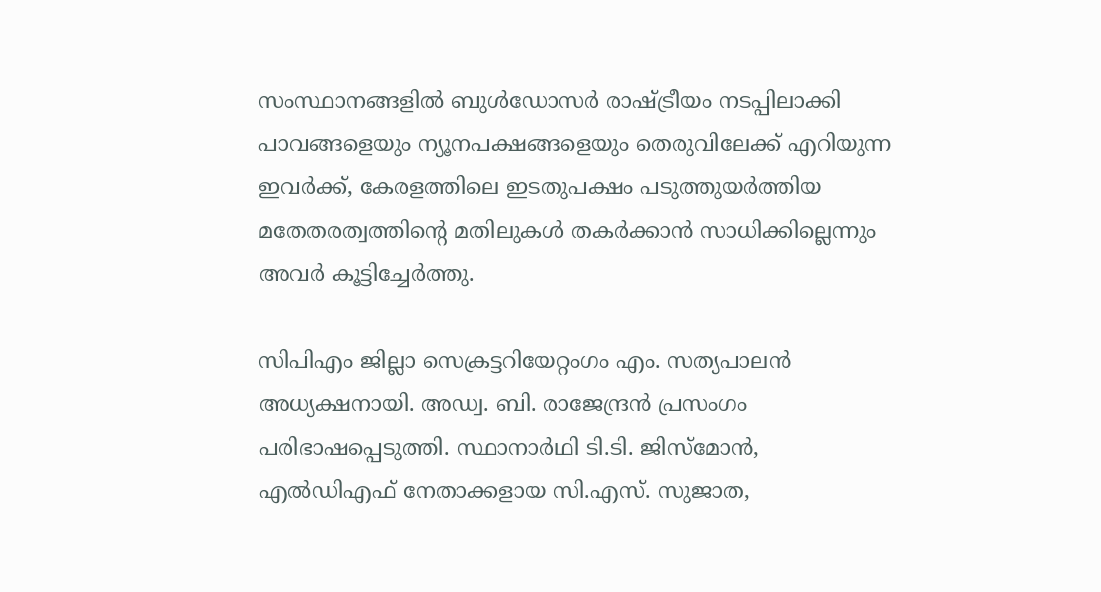സംസ്ഥാനങ്ങളിൽ ബുൾഡോസർ രാഷ്ട്രീയം നടപ്പിലാക്കി പാവങ്ങളെയും ന്യൂനപക്ഷങ്ങളെയും തെരുവിലേക്ക് എറിയുന്ന ഇവർക്ക്, കേരളത്തിലെ ഇടതുപക്ഷം പടുത്തുയർത്തിയ മതേതരത്വത്തിന്റെ മതിലുകൾ തകർക്കാൻ സാധിക്കില്ലെന്നും അവർ കൂട്ടിച്ചേർത്തു.

സിപിഎം ജില്ലാ സെക്രട്ടറിയേറ്റംഗം എം. സത്യപാലൻ അധ്യക്ഷനായി. അഡ്വ. ബി. രാജേന്ദ്രൻ പ്രസംഗം പരിഭാഷപ്പെടുത്തി. സ്ഥാനാർഥി ടി.ടി. ജിസ്മോൻ, എൽഡിഎഫ് നേതാക്കളായ സി.എസ്. സുജാത,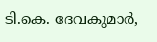ടി.കെ. ദേവകുമാർ,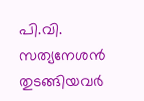പി.വി. സത്യനേശൻ തുടങ്ങിയവർ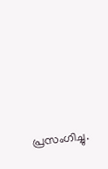പ്രസംഗിച്ചു.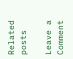Related posts

Leave a Comment